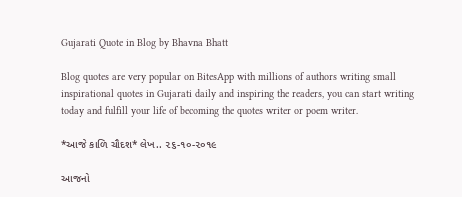Gujarati Quote in Blog by Bhavna Bhatt

Blog quotes are very popular on BitesApp with millions of authors writing small inspirational quotes in Gujarati daily and inspiring the readers, you can start writing today and fulfill your life of becoming the quotes writer or poem writer.

*આજે કાળિ ચૌદશ* લેખ.. ૨૬-૧૦-૨૦૧૯

આજનો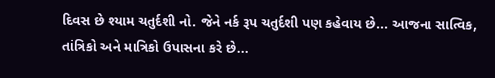દિવસ છે શ્યામ ચતુર્દશી નો. જેને નર્ક રૂપ ચતુર્દશી પણ કહેવાય છે... આજના સાત્વિક, તાંત્રિકો અને માત્રિકો ઉપાસના કરે છે...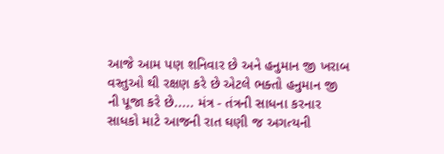આજે આમ પણ શનિવાર છે અને હનુમાન જી ખરાબ વસ્તુઓ થી રક્ષણ કરે છે એટલે ભક્તો હનુમાન જી ની પૂજા કરે છે..... મંત્ર - તંત્રની સાધના કરનાર સાધકો માટે આજની રાત ઘણી જ અગત્યની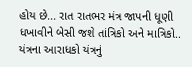હોય છે... રાત રાતભર મંત્ર જાપની ધૂણી ધખાવીને બેસી જશે તાંત્રિકો અને માત્રિકો.. યંત્રના આરાધકો યંત્રનું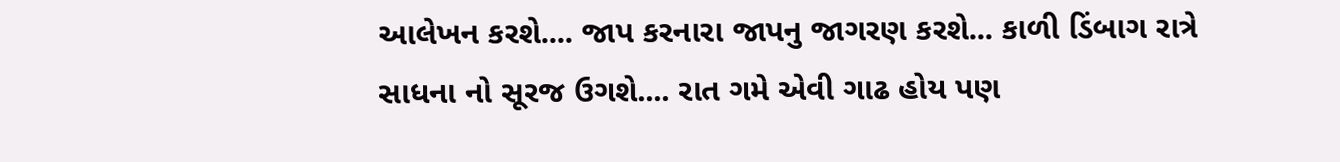આલેખન કરશે.... જાપ કરનારા જાપનુ જાગરણ કરશે... કાળી ડિંબાગ રાત્રે સાધના નો સૂરજ ઉગશે.... રાત ગમે એવી ગાઢ હોય પણ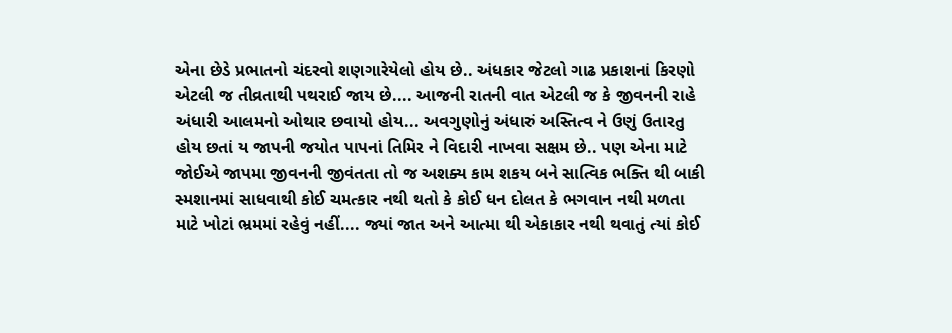એના છેડે પ્રભાતનો ચંદરવો શણગારેયેલો હોય છે.. અંધકાર જેટલો ગાઢ પ્રકાશનાં કિરણો એટલી જ તીવ્રતાથી પથરાઈ જાય છે.... આજની રાતની વાત એટલી જ કે જીવનની રાહે અંધારી આલમનો ઓથાર છવાયો હોય... અવગુણોનું અંધારું અસ્તિત્વ ને ઉણું ઉતારતુ હોય છતાં ય જાપની જયોત પાપનાં તિમિર ને વિદારી નાખવા સક્ષમ છે.. પણ એના માટે જોઈએ જાપમા જીવનની જીવંતતા તો જ અશક્ય કામ શકય બને સાત્વિક ભક્તિ થી બાકી સ્મશાનમાં સાધવાથી કોઈ ચમત્કાર નથી થતો કે કોઈ ધન દોલત કે ભગવાન નથી મળતા માટે ખોટાં ભ્રમમાં રહેવું નહીં.... જ્યાં જાત અને આત્મા થી એકાકાર નથી થવાતું ત્યાં કોઈ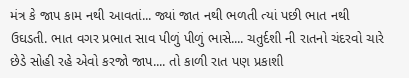મંત્ર કે જાપ કામ નથી આવતાં... જ્યાં જાત નથી ભળતી ત્યાં પછી ભાત નથી ઉઘડતી. ભાત વગર પ્રભાત સાવ પીળું પીળું ભાસે.... ચતુર્દશી ની રાતનો ચંદરવો ચારે છેડે સોહી રહે એવો કરજો જાપ.... તો કાળી રાત પણ પ્રકાશી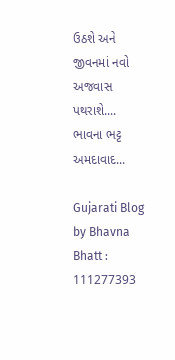ઉઠશે અને જીવનમાં નવો અજવાસ પથરાશે....
ભાવના ભટ્ટ અમદાવાદ...

Gujarati Blog by Bhavna Bhatt : 111277393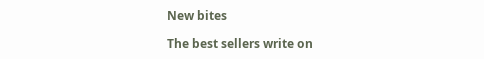New bites

The best sellers write on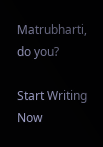Matrubharti, do you?

Start Writing Now